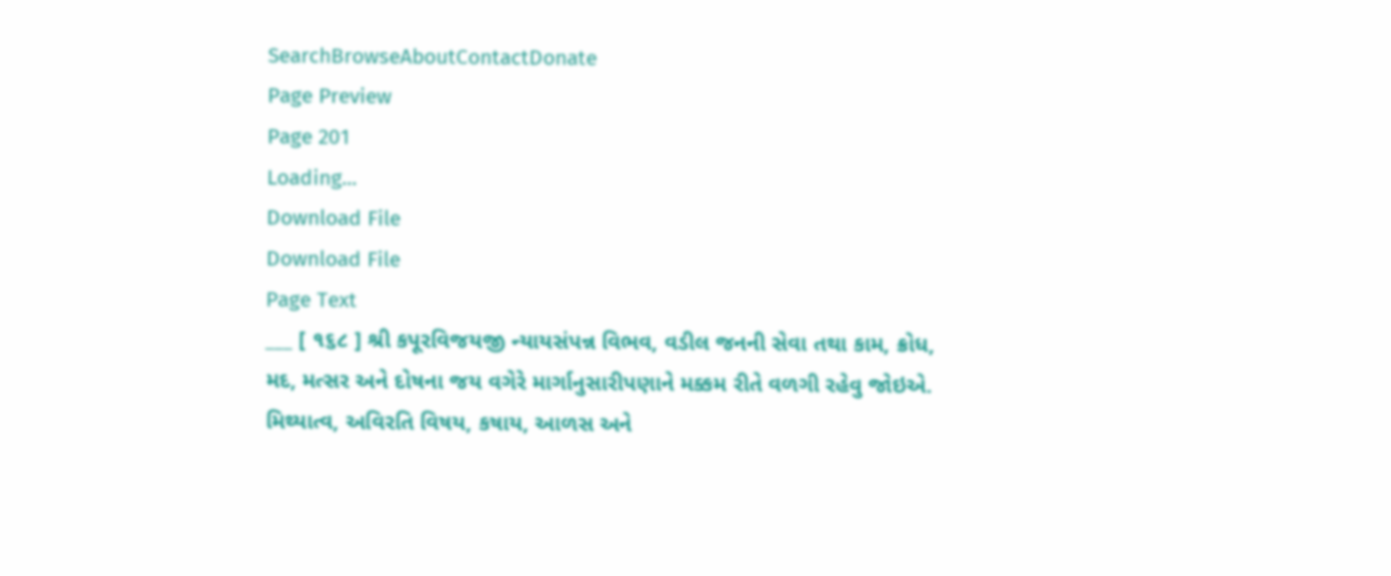SearchBrowseAboutContactDonate
Page Preview
Page 201
Loading...
Download File
Download File
Page Text
___ [ ૧૬૮ ] શ્રી કપૂરવિજયજી ન્યાયસંપન્ન વિભવ, વડીલ જનની સેવા તથા કામ, ક્રોધ, મદ, મત્સર અને દોષના જય વગેરે માર્ગાનુસારીપણાને મક્કમ રીતે વળગી રહેવુ જોઇએ. મિથ્યાત્વ, અવિરતિ વિષય, કષાય, આળસ અને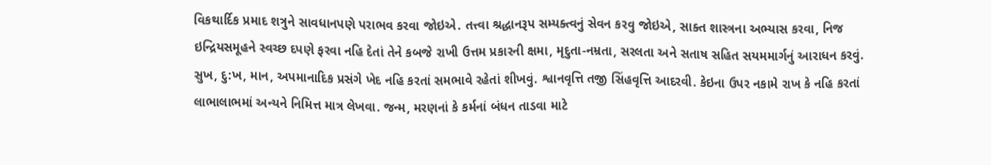વિકથાર્દિક પ્રમાદ શત્રુને સાવધાનપણે પરાભવ કરવા જોઇએ. તત્ત્વા શ્રદ્ધાનરૂપ સમ્યક્ત્વનું સેવન કરવુ જોઇએ, સાક્ત શાસ્ત્રના અભ્યાસ કરવા, નિજ ઇન્દ્રિયસમૂહને સ્વચ્છ દપણે ફરવા નહિ દેતાં તેને કબજે રાખી ઉત્તમ પ્રકારની ક્ષમા, મૃદુતા-નમ્રતા, સરલતા અને સતાષ સહિત સયમમાર્ગનું આરાધન કરવું. સુખ, દુ:ખ, માન, અપમાનાદિક પ્રસંગે ખેદ નહિ કરતાં સમભાવે રહેતાં શીખવું. શ્વાનવૃત્તિ તજી સિંહવૃત્તિ આદરવી. કેઇના ઉપર નકામે રાખ કે નહિ કરતાં લાભાલાભમાં અન્યને નિમિત્ત માત્ર લેખવા. જન્મ, મરણનાં કે કર્મનાં બંધન તાડવા માટે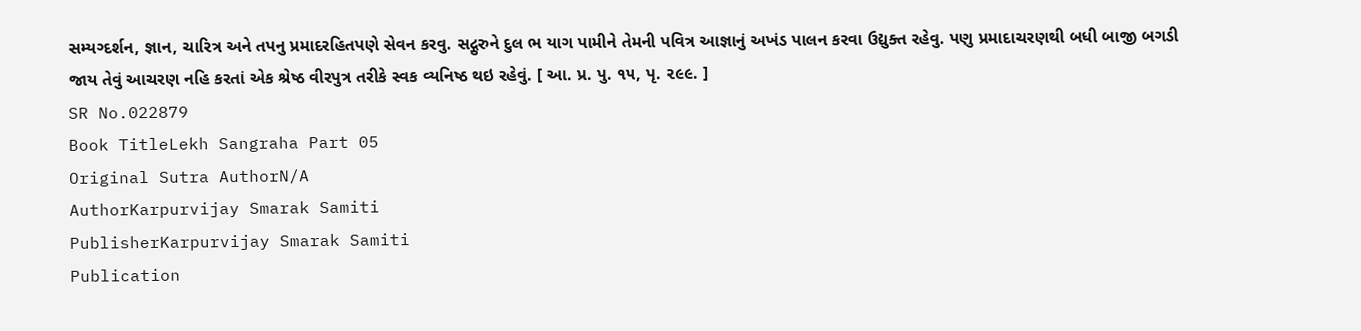સમ્યગ્દર્શન, જ્ઞાન, ચારિત્ર અને તપનુ પ્રમાદરહિતપણે સેવન કરવુ. સદ્ગુરુને દુલ ભ યાગ પામીને તેમની પવિત્ર આજ્ઞાનું અખંડ પાલન કરવા ઉદ્યુક્ત રહેવુ. પણુ પ્રમાદાચરણથી બધી બાજી બગડી જાય તેવું આચરણ નહિ કરતાં એક શ્રેષ્ઠ વીરપુત્ર તરીકે સ્વક વ્યનિષ્ઠ થઇ રહેવું. [ આ. પ્ર. પુ. ૧૫, પૃ. ૨૯૯. ]
SR No.022879
Book TitleLekh Sangraha Part 05
Original Sutra AuthorN/A
AuthorKarpurvijay Smarak Samiti
PublisherKarpurvijay Smarak Samiti
Publication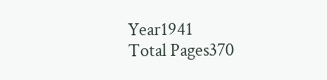Year1941
Total Pages370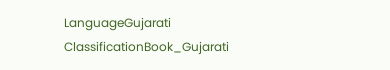LanguageGujarati
ClassificationBook_Gujarati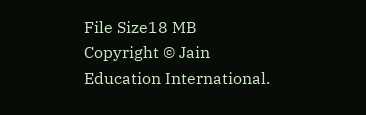File Size18 MB
Copyright © Jain Education International.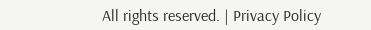All rights reserved. | Privacy Policy